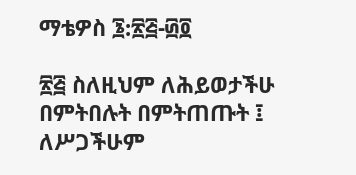ማቴዎስ ፮:፳፭-፴፬

፳፭ ስለዚህም ለሕይወታችሁ በምትበሉት በምትጠጡት ፤ ለሥጋችሁም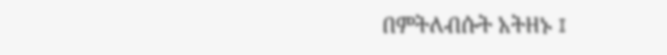በምትለብሱት አትዘኑ ፤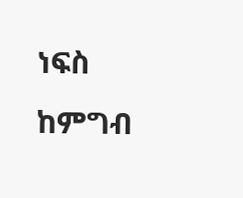ነፍስ ከምግብ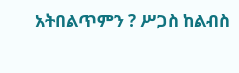አትበልጥምን ? ሥጋስ ከልብስ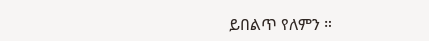ይበልጥ የለምን ።